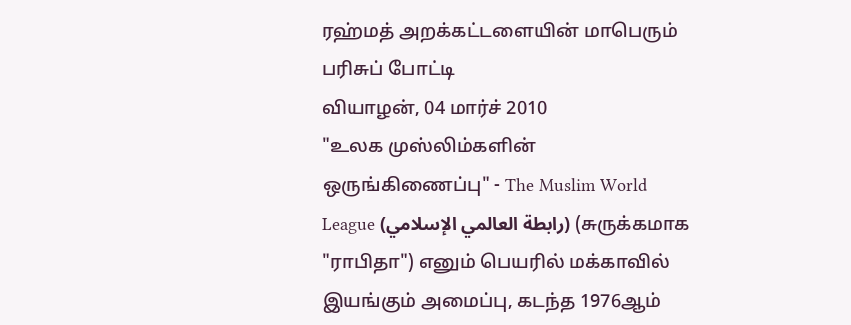ரஹ்மத் அறக்கட்டளையின் மாபெரும் பரிசுப் போட்டி
வியாழன், 04 மார்ச் 2010
"உலக முஸ்லிம்களின் ஒருங்கிணைப்பு" - The Muslim World League (رابطة العالمي الإسلامي) (சுருக்கமாக "ராபிதா") எனும் பெயரில் மக்காவில் இயங்கும் அமைப்பு, கடந்த 1976ஆம்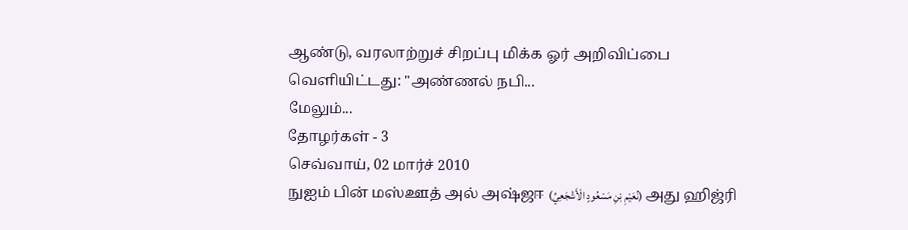ஆண்டு, வரலாற்றுச் சிறப்பு மிக்க ஓர் அறிவிப்பை வெளியிட்டது: "அண்ணல் நபி...
மேலும்...
தோழர்கள் - 3
செவ்வாய், 02 மார்ச் 2010
நுஐம் பின் மஸ்ஊத் அல் அஷ்ஜஈ (نُعَيْمِ بْنِ مَسْعُودٍ الْأَشْجَعِيِّ) அது ஹிஜ்ரி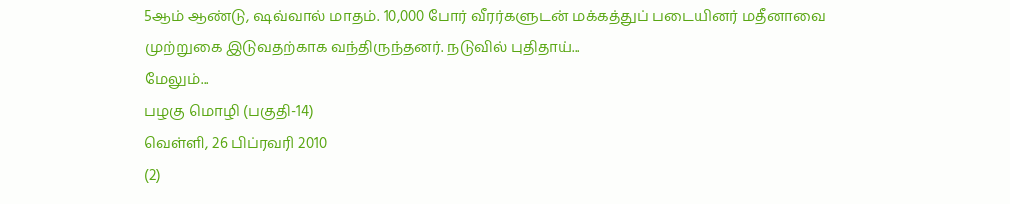5ஆம் ஆண்டு, ஷவ்வால் மாதம். 10,000 போர் வீரர்களுடன் மக்கத்துப் படையினர் மதீனாவை முற்றுகை இடுவதற்காக வந்திருந்தனர். நடுவில் புதிதாய்...
மேலும்...
பழகு மொழி (பகுதி-14)
வெள்ளி, 26 பிப்ரவரி 2010
(2)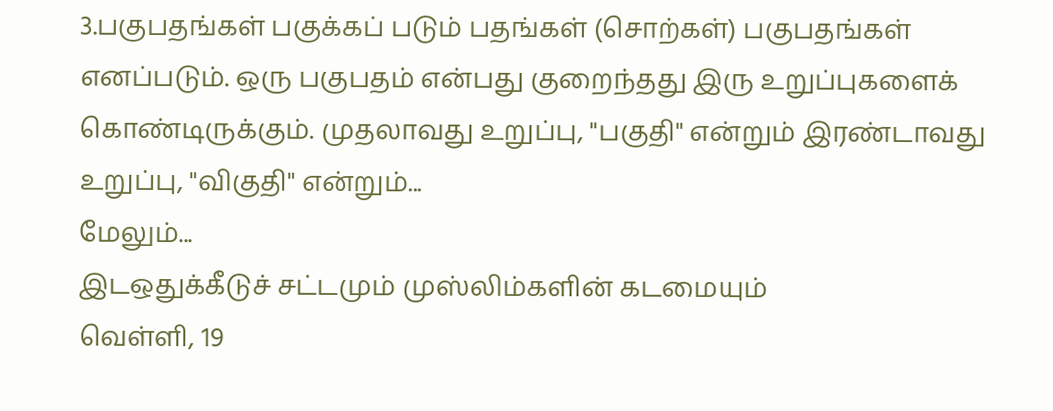3.பகுபதங்கள் பகுக்கப் படும் பதங்கள் (சொற்கள்) பகுபதங்கள் எனப்படும். ஒரு பகுபதம் என்பது குறைந்தது இரு உறுப்புகளைக் கொண்டிருக்கும். முதலாவது உறுப்பு, "பகுதி" என்றும் இரண்டாவது உறுப்பு, "விகுதி" என்றும்...
மேலும்...
இடஒதுக்கீடுச் சட்டமும் முஸ்லிம்களின் கடமையும்
வெள்ளி, 19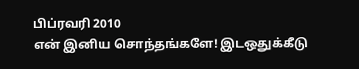பிப்ரவரி 2010
என் இனிய சொந்தங்களே! இடஒதுக்கீடு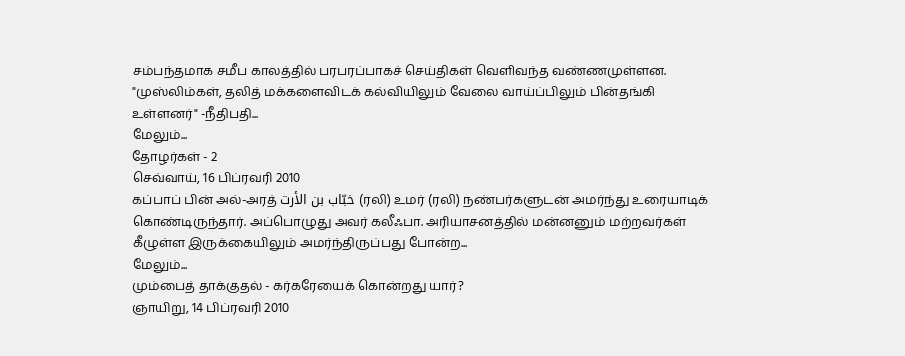சம்பந்தமாக சமீப காலத்தில் பரபரப்பாகச் செய்திகள் வெளிவந்த வண்ணமுள்ளன. "முஸ்லிம்கள், தலித் மக்களைவிடக் கல்வியிலும் வேலை வாய்ப்பிலும் பின்தங்கி உள்ளனர்" -நீதிபதி...
மேலும்...
தோழர்கள் - 2
செவ்வாய், 16 பிப்ரவரி 2010
கப்பாப் பின் அல்-அரத் خبّاب بن الأرت (ரலி) உமர் (ரலி) நண்பர்களுடன் அமர்ந்து உரையாடிக் கொண்டிருந்தார். அப்பொழுது அவர் கலீஃபா. அரியாசனத்தில் மன்னனும் மற்றவர்கள் கீழுள்ள இருக்கையிலும் அமர்ந்திருப்பது போன்ற...
மேலும்...
மும்பைத் தாக்குதல் - கர்கரேயைக் கொன்றது யார்?
ஞாயிறு, 14 பிப்ரவரி 2010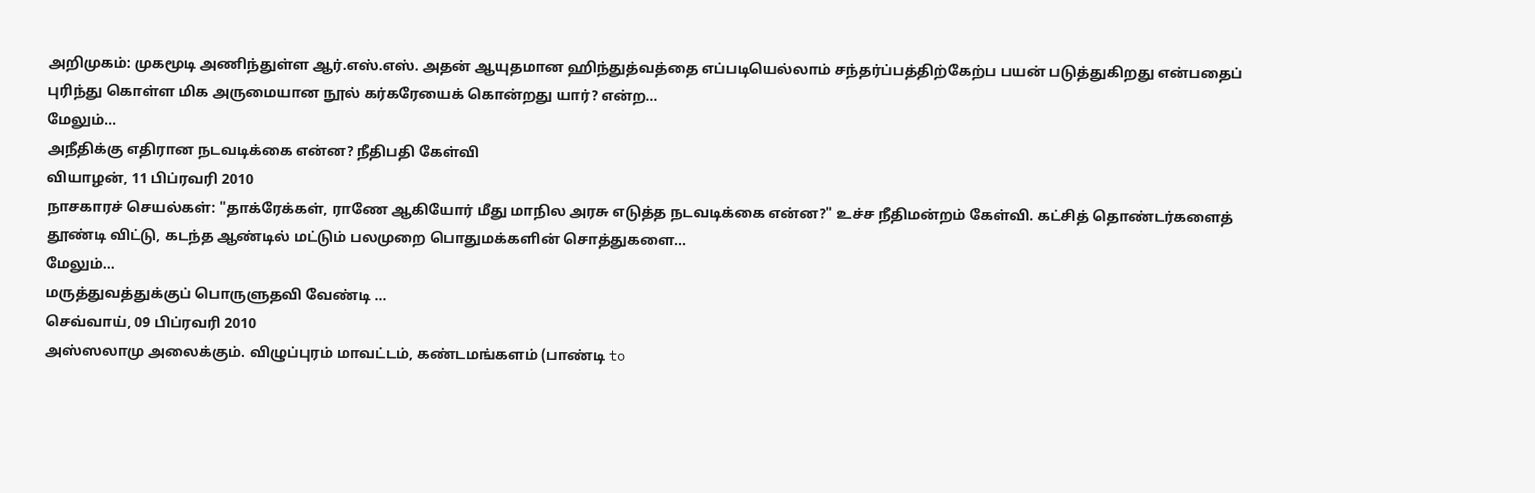அறிமுகம்: முகமூடி அணிந்துள்ள ஆர்.எஸ்.எஸ். அதன் ஆயுதமான ஹிந்துத்வத்தை எப்படியெல்லாம் சந்தர்ப்பத்திற்கேற்ப பயன் படுத்துகிறது என்பதைப் புரிந்து கொள்ள மிக அருமையான நூல் கர்கரேயைக் கொன்றது யார்? என்ற...
மேலும்...
அநீதிக்கு எதிரான நடவடிக்கை என்ன? நீதிபதி கேள்வி
வியாழன், 11 பிப்ரவரி 2010
நாசகாரச் செயல்கள்: "தாக்ரேக்கள், ராணே ஆகியோர் மீது மாநில அரசு எடுத்த நடவடிக்கை என்ன?" உச்ச நீதிமன்றம் கேள்வி. கட்சித் தொண்டர்களைத் தூண்டி விட்டு, கடந்த ஆண்டில் மட்டும் பலமுறை பொதுமக்களின் சொத்துகளை...
மேலும்...
மருத்துவத்துக்குப் பொருளுதவி வேண்டி ...
செவ்வாய், 09 பிப்ரவரி 2010
அஸ்ஸலாமு அலைக்கும். விழுப்புரம் மாவட்டம், கண்டமங்களம் (பாண்டி to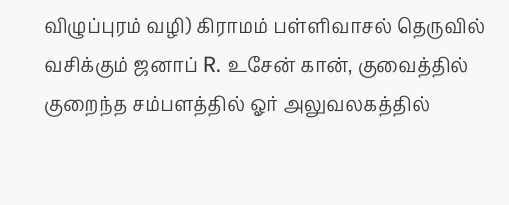விழுப்புரம் வழி) கிராமம் பள்ளிவாசல் தெருவில் வசிக்கும் ஜனாப் R. உசேன் கான், குவைத்தில் குறைந்த சம்பளத்தில் ஓர் அலுவலகத்தில்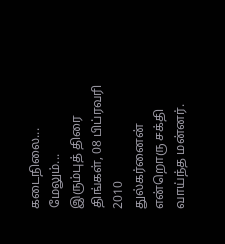கடைநிலை...
மேலும்...
இரும்புத் திரை
திங்கள், 08 பிப்ரவரி 2010
துல்கர்னைன் என்றொரு சக்தி வாய்ந்த மன்னர்.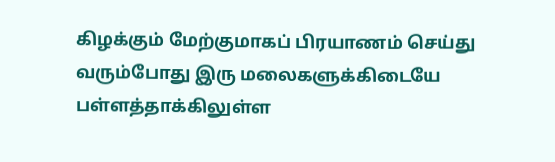கிழக்கும் மேற்குமாகப் பிரயாணம் செய்து வரும்போது இரு மலைகளுக்கிடையே பள்ளத்தாக்கிலுள்ள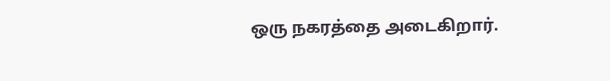ஒரு நகரத்தை அடைகிறார்.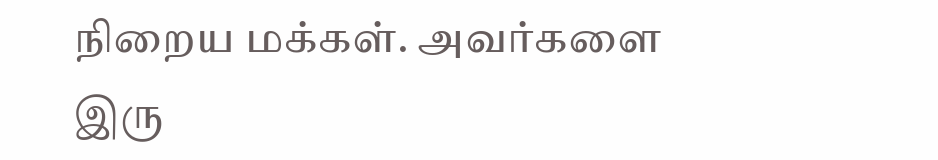நிறைய மக்கள். அவர்களை இரு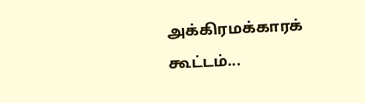அக்கிரமக்காரக் கூட்டம்...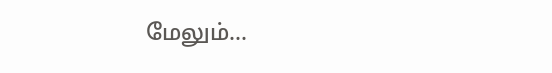மேலும்...